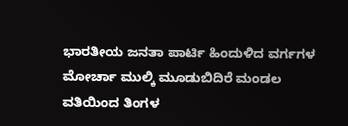ಭಾರತೀಯ ಜನತಾ ಪಾರ್ಟಿ ಹಿಂದುಳಿದ ವರ್ಗಗಳ ಮೋರ್ಚಾ ಮುಲ್ಕಿ ಮೂಡುಬಿದಿರೆ ಮಂಡಲ ವತಿಯಿಂದ ತಿಂಗಳ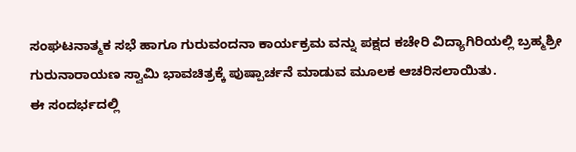ಸಂಘಟನಾತ್ಮಕ ಸಭೆ ಹಾಗೂ ಗುರುವಂದನಾ ಕಾರ್ಯಕ್ರಮ ವನ್ನು ಪಕ್ಷದ ಕಚೇರಿ ವಿದ್ಯಾಗಿರಿಯಲ್ಲಿ ಬ್ರಹ್ಮಶ್ರೀ ಗುರುನಾರಾಯಣ ಸ್ವಾಮಿ ಭಾವಚಿತ್ರಕ್ಕೆ ಪುಷ್ಪಾರ್ಚನೆ ಮಾಡುವ ಮೂಲಕ ಆಚರಿಸಲಾಯಿತು.
ಈ ಸಂದರ್ಭದಲ್ಲಿ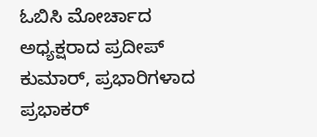ಓಬಿಸಿ ಮೋರ್ಚಾದ ಅಧ್ಯಕ್ಷರಾದ ಪ್ರದೀಪ್ ಕುಮಾರ್, ಪ್ರಭಾರಿಗಳಾದ ಪ್ರಭಾಕರ್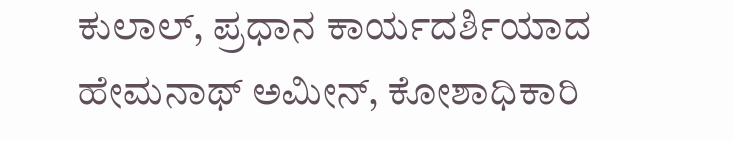ಕುಲಾಲ್, ಪ್ರಧಾನ ಕಾರ್ಯದರ್ಶಿಯಾದ ಹೇಮನಾಥ್ ಅಮೀನ್, ಕೋಶಾಧಿಕಾರಿ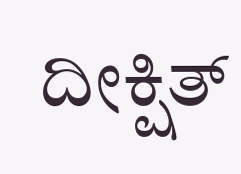ದೀಕ್ಷಿತ್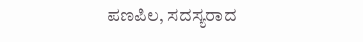ಪಣಪಿಲ, ಸದಸ್ಯರಾದ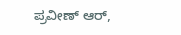ಪ್ರವೀಣ್ ಆರ್,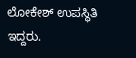ಲೋಕೇಶ್ ಉಪಸ್ಥಿತಿ ಇದ್ದರು.